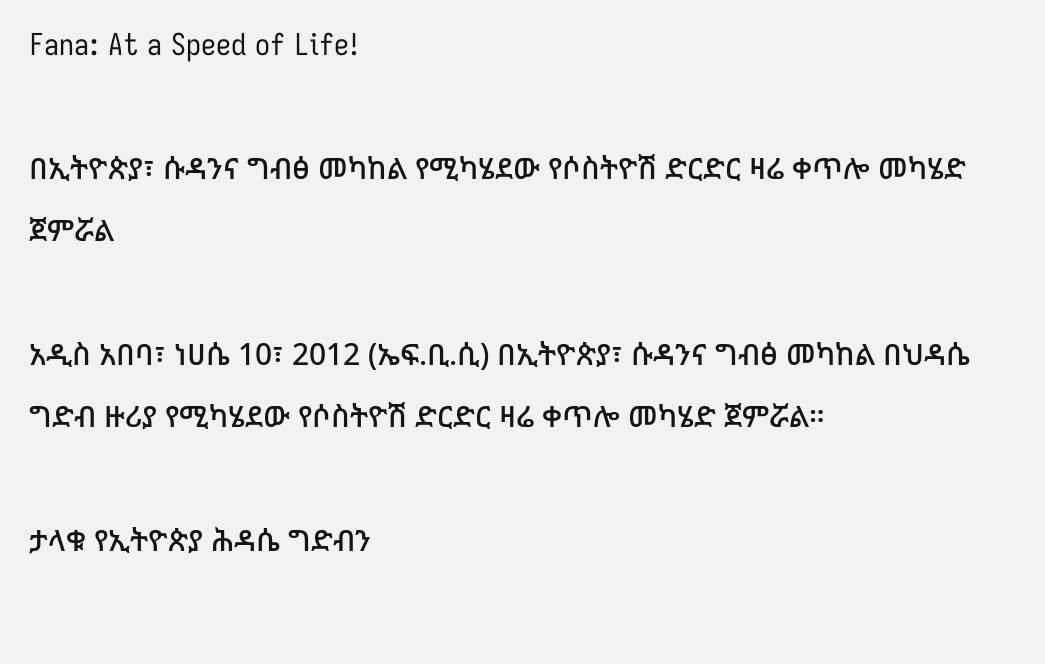Fana: At a Speed of Life!

በኢትዮጵያ፣ ሱዳንና ግብፅ መካከል የሚካሄደው የሶስትዮሽ ድርድር ዛሬ ቀጥሎ መካሄድ ጀምሯል

አዲስ አበባ፣ ነሀሴ 10፣ 2012 (ኤፍ.ቢ.ሲ) በኢትዮጵያ፣ ሱዳንና ግብፅ መካከል በህዳሴ ግድብ ዙሪያ የሚካሄደው የሶስትዮሽ ድርድር ዛሬ ቀጥሎ መካሄድ ጀምሯል።

ታላቁ የኢትዮጵያ ሕዳሴ ግድብን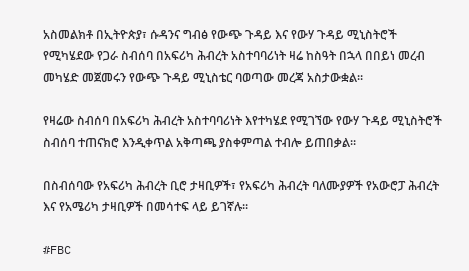አስመልክቶ በኢትዮጵያ፣ ሱዳንና ግብፅ የውጭ ጉዳይ እና የውሃ ጉዳይ ሚኒስትሮች የሚካሄደው የጋራ ስብሰባ በአፍሪካ ሕብረት አስተባባሪነት ዛሬ ከስዓት በኋላ በበይነ መረብ መካሄድ መጀመሩን የውጭ ጉዳይ ሚኒስቴር ባወጣው መረጃ አስታውቋል።

የዛሬው ስብሰባ በአፍሪካ ሕብረት አስተባባሪነት እየተካሄደ የሚገኘው የውሃ ጉዳይ ሚኒስትሮች ስብሰባ ተጠናክሮ እንዲቀጥል አቅጣጫ ያስቀምጣል ተብሎ ይጠበቃል።

በስብሰባው የአፍሪካ ሕብረት ቢሮ ታዛቢዎች፣ የአፍሪካ ሕብረት ባለሙያዎች የአውሮፓ ሕብረት እና የአሜሪካ ታዛቢዎች በመሳተፍ ላይ ይገኛሉ።

#FBC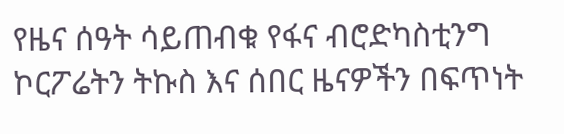የዜና ሰዓት ሳይጠብቁ የፋና ብሮድካስቲንግ ኮርፖሬትን ትኩስ እና ሰበር ዜናዎችን በፍጥነት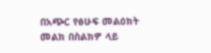በአጭር የፅሁፍ መልዕክት መልክ በስልክዎ ላይ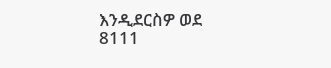እንዲደርስዎ ወደ 8111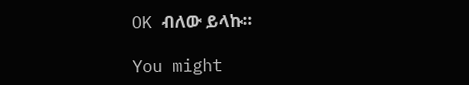OK ብለው ይላኩ።

You might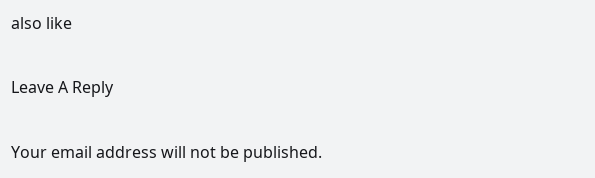also like

Leave A Reply

Your email address will not be published.